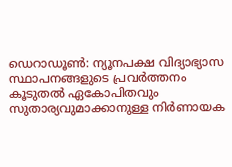ഡെറാഡൂൺ: ന്യൂനപക്ഷ വിദ്യാഭ്യാസ സ്ഥാപനങ്ങളുടെ പ്രവർത്തനം കൂടുതൽ ഏകോപിതവും സുതാര്യവുമാക്കാനുള്ള നിർണായക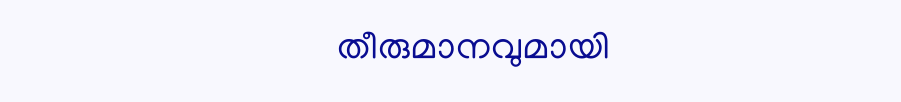തീരുമാനവുമായി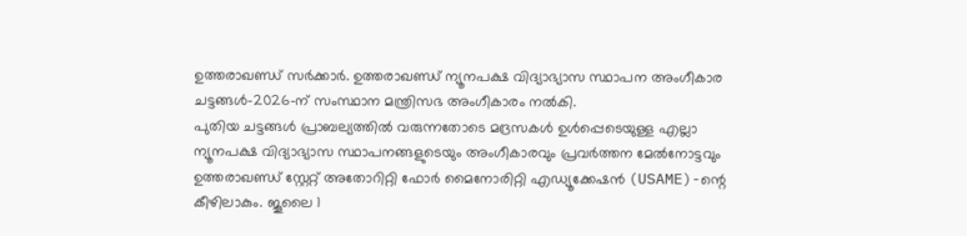ഉത്തരാഖണ്ഡ് സർക്കാർ. ഉത്തരാഖണ്ഡ് ന്യൂനപക്ഷ വിദ്യാഭ്യാസ സ്ഥാപന അംഗീകാര ചട്ടങ്ങൾ–2026-ന് സംസ്ഥാന മന്ത്രിസഭ അംഗീകാരം നൽകി.
പുതിയ ചട്ടങ്ങൾ പ്രാബല്യത്തിൽ വരുന്നതോടെ മദ്രസകൾ ഉൾപ്പെടെയുള്ള എല്ലാ ന്യൂനപക്ഷ വിദ്യാഭ്യാസ സ്ഥാപനങ്ങളുടെയും അംഗീകാരവും പ്രവർത്തന മേൽനോട്ടവും ഉത്തരാഖണ്ഡ് സ്റ്റേറ്റ് അതോറിറ്റി ഫോർ മൈനോരിറ്റി എഡ്യൂക്കേഷൻ (USAME)-ന്റെ കീഴിലാകും. ജൂലൈ 1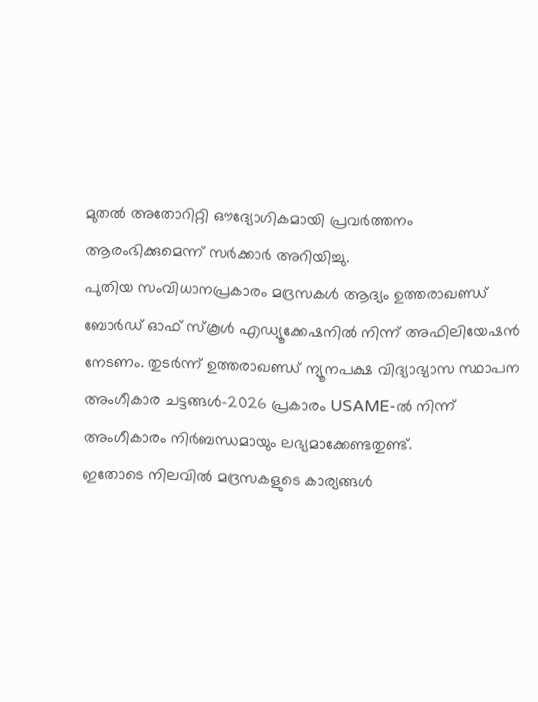മുതൽ അതോറിറ്റി ഔദ്യോഗികമായി പ്രവർത്തനം ആരംഭിക്കുമെന്ന് സർക്കാർ അറിയിച്ചു.
പുതിയ സംവിധാനപ്രകാരം മദ്രസകൾ ആദ്യം ഉത്തരാഖണ്ഡ് ബോർഡ് ഓഫ് സ്കൂൾ എഡ്യൂക്കേഷനിൽ നിന്ന് അഫിലിയേഷൻ നേടണം. തുടർന്ന് ഉത്തരാഖണ്ഡ് ന്യൂനപക്ഷ വിദ്യാഭ്യാസ സ്ഥാപന അംഗീകാര ചട്ടങ്ങൾ–2026 പ്രകാരം USAME-ൽ നിന്ന് അംഗീകാരം നിർബന്ധമായും ലഭ്യമാക്കേണ്ടതുണ്ട്.
ഇതോടെ നിലവിൽ മദ്രസകളുടെ കാര്യങ്ങൾ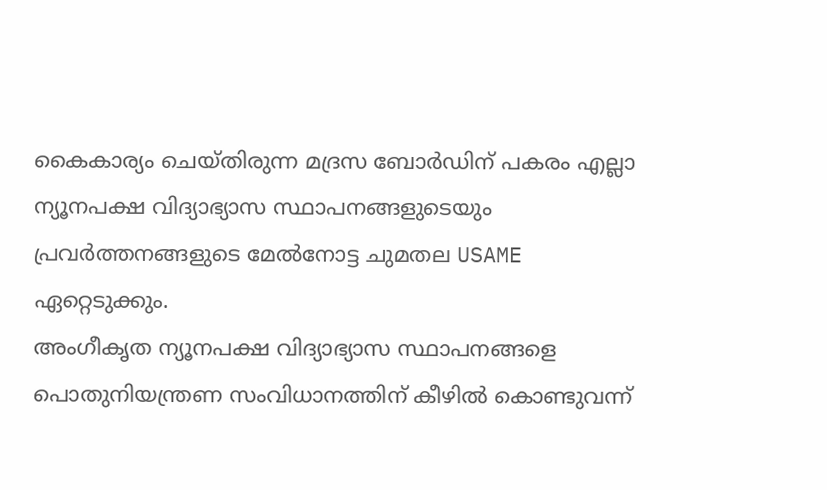കൈകാര്യം ചെയ്തിരുന്ന മദ്രസ ബോർഡിന് പകരം എല്ലാ ന്യൂനപക്ഷ വിദ്യാഭ്യാസ സ്ഥാപനങ്ങളുടെയും പ്രവർത്തനങ്ങളുടെ മേൽനോട്ട ചുമതല USAME ഏറ്റെടുക്കും.
അംഗീകൃത ന്യൂനപക്ഷ വിദ്യാഭ്യാസ സ്ഥാപനങ്ങളെ പൊതുനിയന്ത്രണ സംവിധാനത്തിന് കീഴിൽ കൊണ്ടുവന്ന്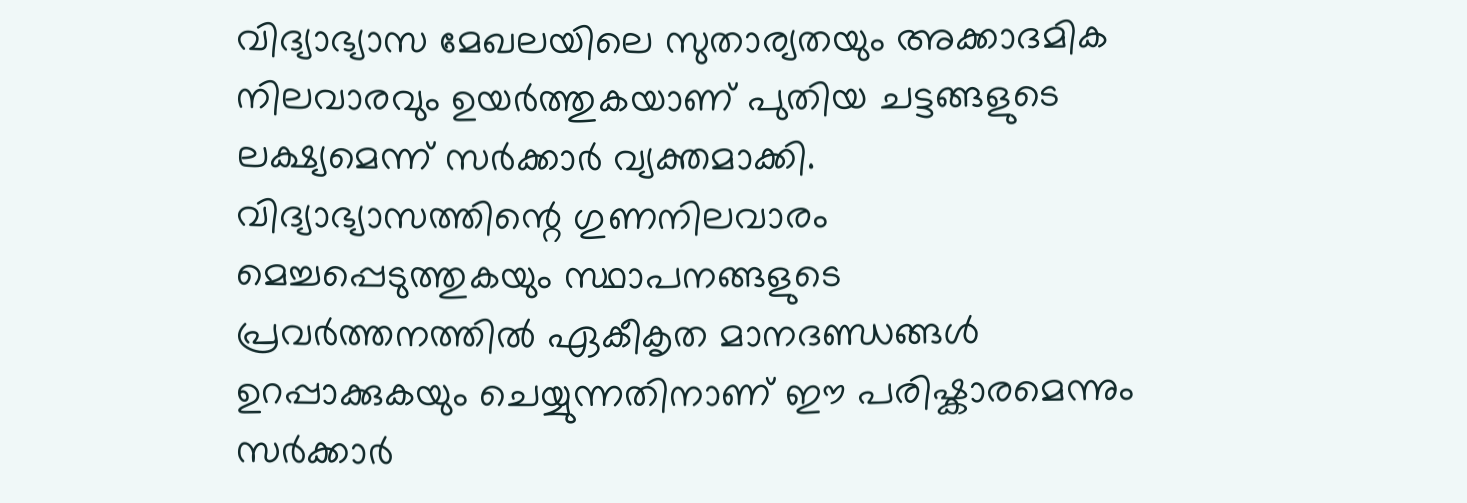വിദ്യാഭ്യാസ മേഖലയിലെ സുതാര്യതയും അക്കാദമിക നിലവാരവും ഉയർത്തുകയാണ് പുതിയ ചട്ടങ്ങളുടെ ലക്ഷ്യമെന്ന് സർക്കാർ വ്യക്തമാക്കി. വിദ്യാഭ്യാസത്തിന്റെ ഗുണനിലവാരം മെച്ചപ്പെടുത്തുകയും സ്ഥാപനങ്ങളുടെ പ്രവർത്തനത്തിൽ ഏകീകൃത മാനദണ്ഡങ്ങൾ ഉറപ്പാക്കുകയും ചെയ്യുന്നതിനാണ് ഈ പരിഷ്കാരമെന്നും സർക്കാർ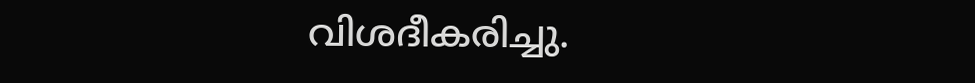വിശദീകരിച്ചു.